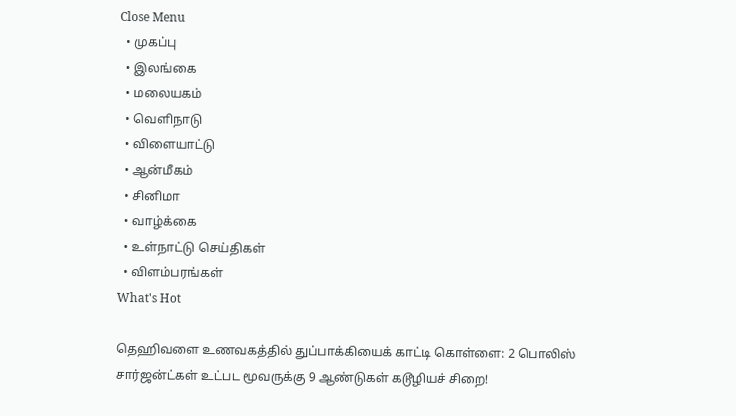Close Menu
  • முகப்பு
  • இலங்கை
  • மலையகம்
  • வெளிநாடு
  • விளையாட்டு
  • ஆன்மீகம்
  • சினிமா
  • வாழ்க்கை
  • உள்நாட்டு செய்திகள்
  • விளம்பரங்கள்
What's Hot

தெஹிவளை உணவகத்தில் துப்பாக்கியைக் காட்டி கொள்ளை: 2 பொலிஸ் சார்ஜன்ட்கள் உட்பட மூவருக்கு 9 ஆண்டுகள் கடூழியச் சிறை!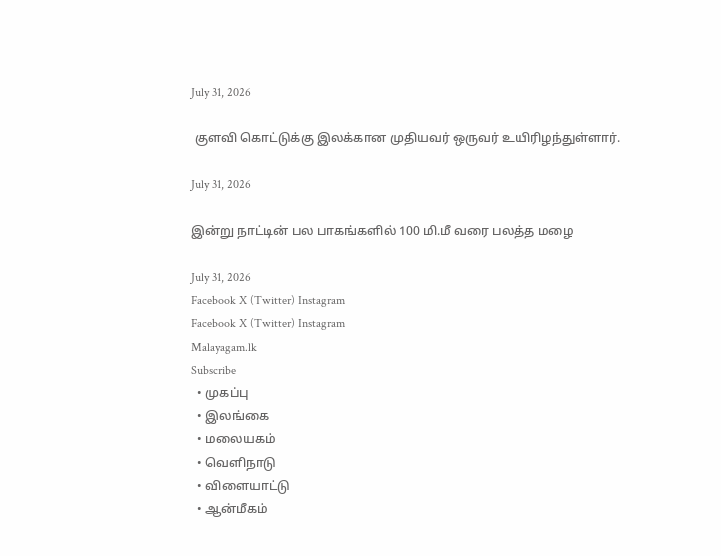July 31, 2026

 குளவி கொட்டுக்கு இலக்கான முதியவர் ஒருவர் உயிரிழந்துள்ளார்.

July 31, 2026

இன்று நாட்டின் பல பாகங்களில் 100 மி.மீ வரை பலத்த மழை

July 31, 2026
Facebook X (Twitter) Instagram
Facebook X (Twitter) Instagram
Malayagam.lk
Subscribe
  • முகப்பு
  • இலங்கை
  • மலையகம்
  • வெளிநாடு
  • விளையாட்டு
  • ஆன்மீகம்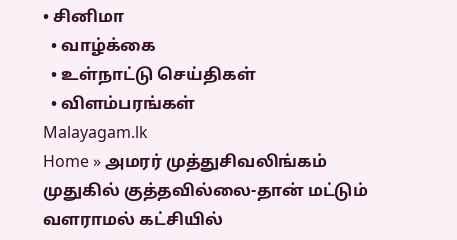• சினிமா
  • வாழ்க்கை
  • உள்நாட்டு செய்திகள்
  • விளம்பரங்கள்
Malayagam.lk
Home » அமரர் முத்துசிவலிங்கம் முதுகில் குத்தவில்லை-தான் மட்டும் வளராமல் கட்சியில்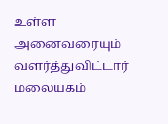உள்ள அனைவரையும் வளர்த்துவிட்டார்
மலையகம்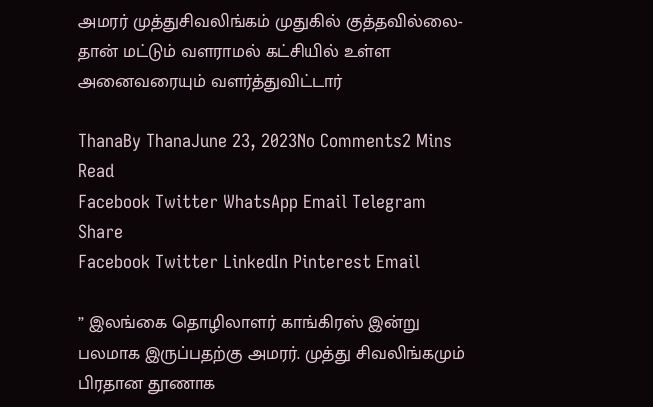அமரர் முத்துசிவலிங்கம் முதுகில் குத்தவில்லை-தான் மட்டும் வளராமல் கட்சியில் உள்ள அனைவரையும் வளர்த்துவிட்டார்

ThanaBy ThanaJune 23, 2023No Comments2 Mins Read
Facebook Twitter WhatsApp Email Telegram
Share
Facebook Twitter LinkedIn Pinterest Email

” இலங்கை தொழிலாளர் காங்கிரஸ் இன்று பலமாக இருப்பதற்கு அமரர். முத்து சிவலிங்கமும் பிரதான தூணாக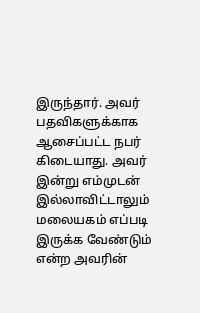இருந்தார். அவர் பதவிகளுக்காக ஆசைப்பட்ட நபர் கிடையாது. அவர் இன்று எம்முடன் இல்லாவிட்டாலும் மலையகம் எப்படி இருக்க வேண்டும் என்ற அவரின்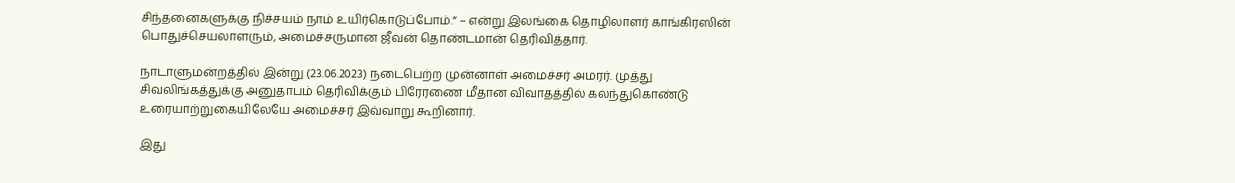சிந்தனைகளுக்கு நிச்சயம் நாம் உயிர்கொடுப்போம்.” – என்று இலங்கை தொழிலாளர் காங்கிரஸின் பொதுச்செயலாளரும், அமைச்சருமான ஜீவன் தொண்டமான் தெரிவித்தார்.

நாடாளுமன்றத்தில் இன்று (23.06.2023) நடைபெற்ற முன்னாள் அமைச்சர் அமரர். முத்து சிவலிங்கத்துக்கு அனுதாபம் தெரிவிக்கும் பிரேரணை மீதான விவாதத்தில் கலந்துகொண்டு உரையாற்றுகையிலேயே அமைச்சர் இவ்வாறு கூறினார்.

இது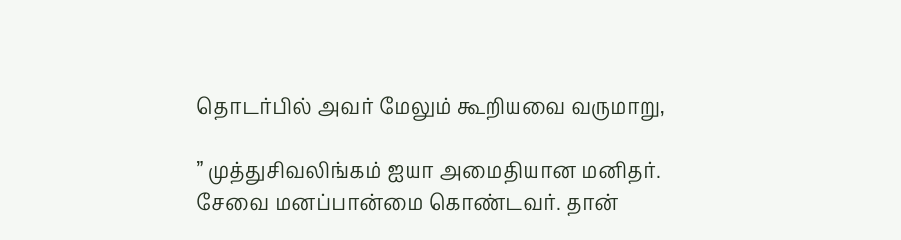தொடர்பில் அவர் மேலும் கூறியவை வருமாறு,

” முத்துசிவலிங்கம் ஐயா அமைதியான மனிதர். சேவை மனப்பான்மை கொண்டவர். தான்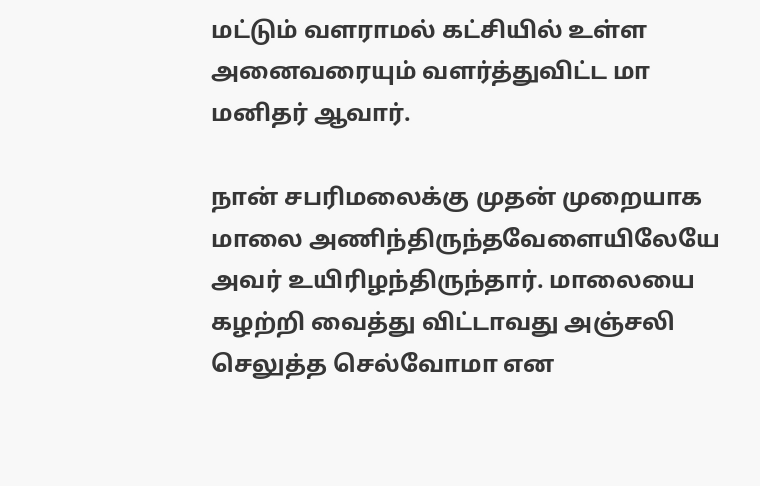மட்டும் வளராமல் கட்சியில் உள்ள அனைவரையும் வளர்த்துவிட்ட மா மனிதர் ஆவார்.

நான் சபரிமலைக்கு முதன் முறையாக மாலை அணிந்திருந்தவேளையிலேயே அவர் உயிரிழந்திருந்தார். மாலையை கழற்றி வைத்து விட்டாவது அஞ்சலி செலுத்த செல்வோமா என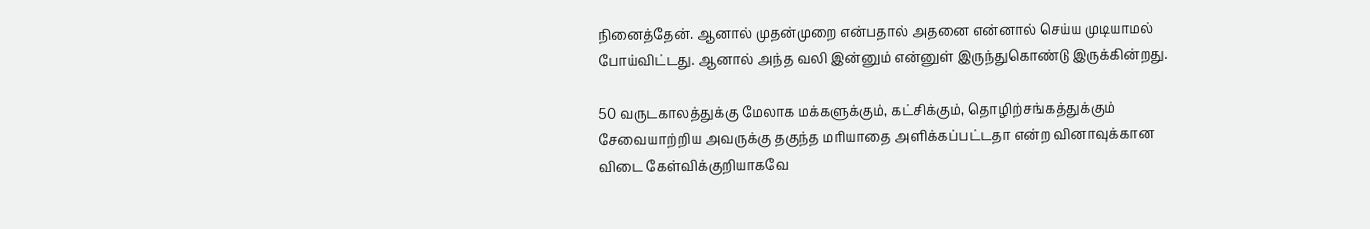நினைத்தேன். ஆனால் முதன்முறை என்பதால் அதனை என்னால் செய்ய முடியாமல் போய்விட்டது. ஆனால் அந்த வலி இன்னும் என்னுள் இருந்துகொண்டு இருக்கின்றது.

50 வருடகாலத்துக்கு மேலாக மக்களுக்கும், கட்சிக்கும், தொழிற்சங்கத்துக்கும் சேவையாற்றிய அவருக்கு தகுந்த மரியாதை அளிக்கப்பட்டதா என்ற வினாவுக்கான விடை கேள்விக்குறியாகவே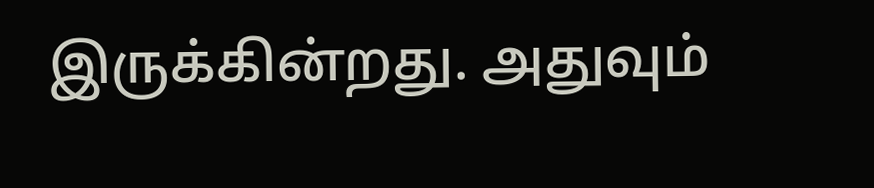இருக்கின்றது. அதுவும்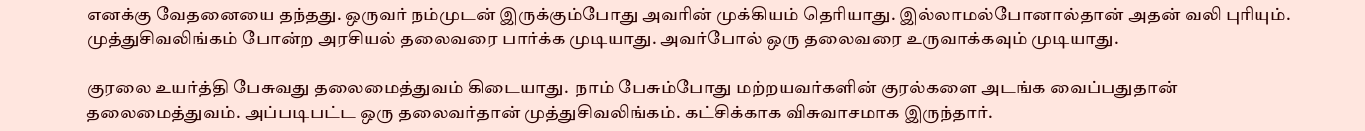எனக்கு வேதனையை தந்தது. ஒருவர் நம்முடன் இருக்கும்போது அவரின் முக்கியம் தெரியாது. இல்லாமல்போனால்தான் அதன் வலி புரியும். முத்துசிவலிங்கம் போன்ற அரசியல் தலைவரை பார்க்க முடியாது. அவர்போல் ஒரு தலைவரை உருவாக்கவும் முடியாது.

குரலை உயர்த்தி பேசுவது தலைமைத்துவம் கிடையாது.  நாம் பேசும்போது மற்றயவர்களின் குரல்களை அடங்க வைப்பதுதான் தலைமைத்துவம். அப்படிபட்ட ஒரு தலைவர்தான் முத்துசிவலிங்கம். கட்சிக்காக விசுவாசமாக இருந்தார்.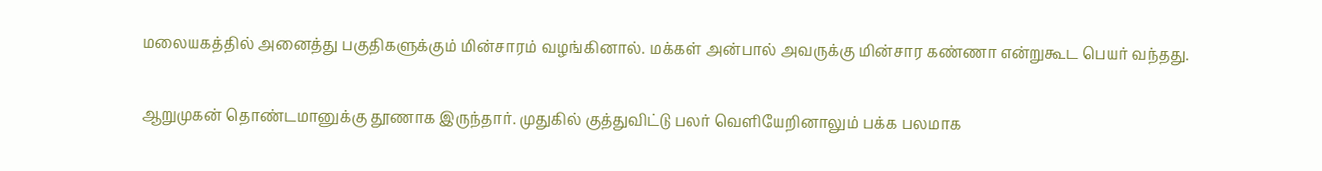மலையகத்தில் அனைத்து பகுதிகளுக்கும் மின்சாரம் வழங்கினால். மக்கள் அன்பால் அவருக்கு மின்சார கண்ணா என்றுகூட பெயர் வந்தது.

ஆறுமுகன் தொண்டமானுக்கு தூணாக இருந்தார். முதுகில் குத்துவிட்டு பலர் வெளியேறினாலும் பக்க பலமாக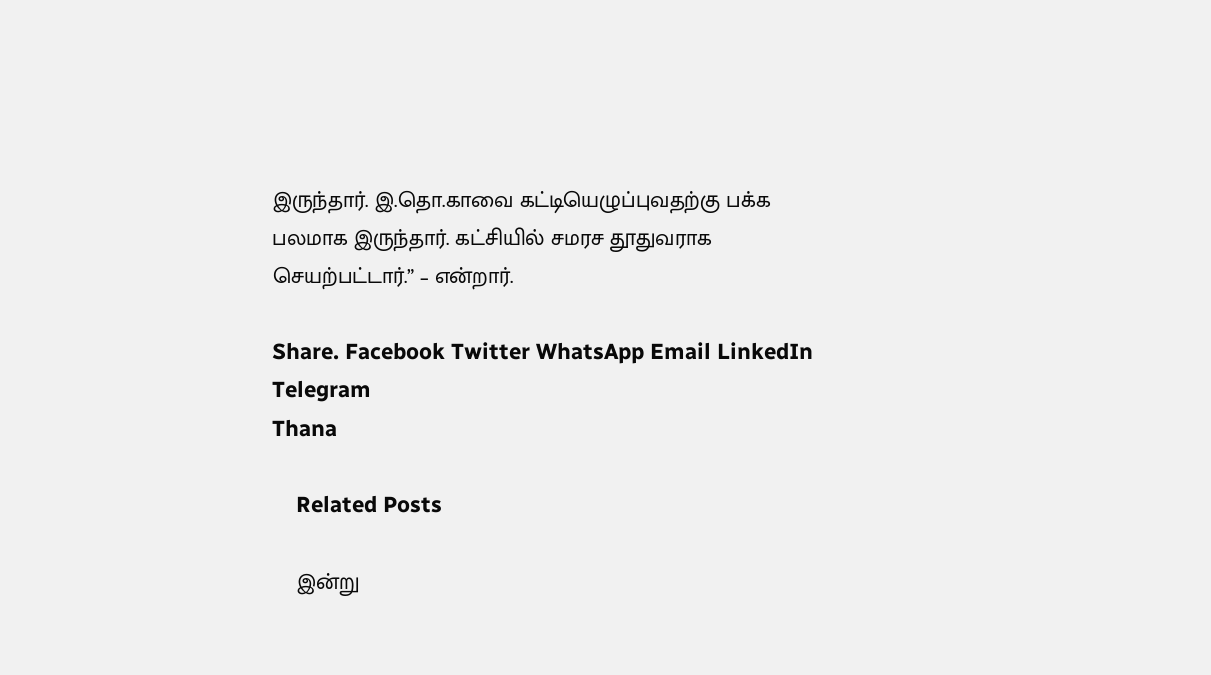இருந்தார். இ.தொ.காவை கட்டியெழுப்புவதற்கு பக்க பலமாக இருந்தார். கட்சியில் சமரச தூதுவராக செயற்பட்டார்.” – என்றார்.

Share. Facebook Twitter WhatsApp Email LinkedIn Telegram
Thana

    Related Posts

    இன்று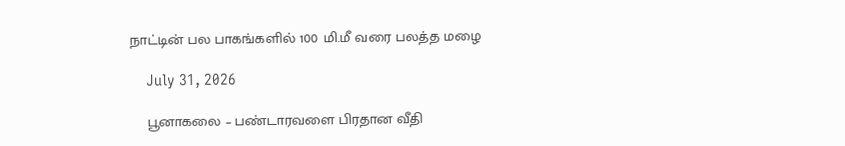நாட்டின் பல பாகங்களில் 100 மி.மீ வரை பலத்த மழை

    July 31, 2026

    பூனாகலை – பண்டாரவளை பிரதான வீதி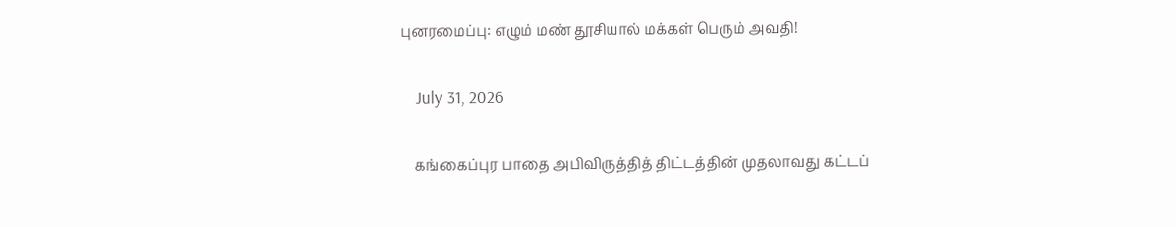புனரமைப்பு: எழும் மண் தூசியால் மக்கள் பெரும் அவதி!

    July 31, 2026

    கங்கைப்புர பாதை அபிவிருத்தித் திட்டத்தின் முதலாவது கட்டப்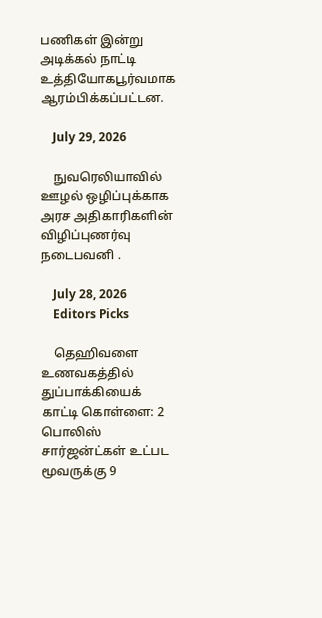பணிகள் இன்று அடிக்கல் நாட்டி உத்தியோகபூர்வமாக ஆரம்பிக்கப்பட்டன.

    July 29, 2026

    நுவரெலியாவில் ஊழல் ஒழிப்புக்காக அரச அதிகாரிகளின் விழிப்புணர்வு நடைபவனி .

    July 28, 2026
    Editors Picks

    தெஹிவளை உணவகத்தில் துப்பாக்கியைக் காட்டி கொள்ளை: 2 பொலிஸ் சார்ஜன்ட்கள் உட்பட மூவருக்கு 9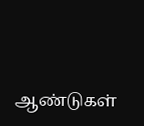ஆண்டுகள்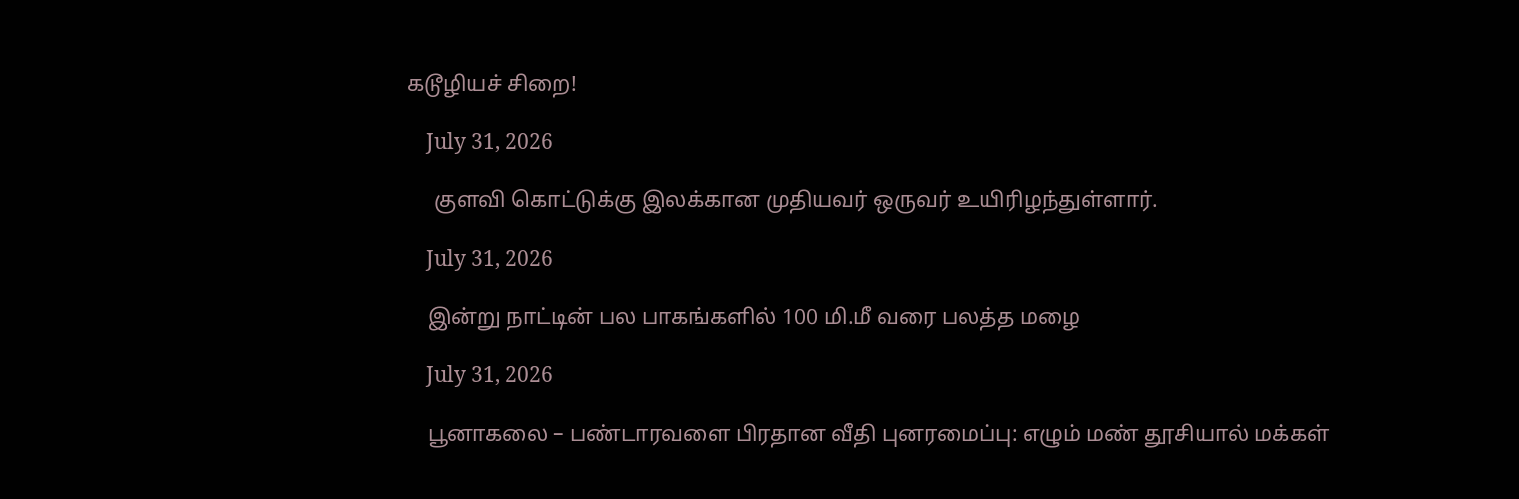கடூழியச் சிறை!

    July 31, 2026

     குளவி கொட்டுக்கு இலக்கான முதியவர் ஒருவர் உயிரிழந்துள்ளார்.

    July 31, 2026

    இன்று நாட்டின் பல பாகங்களில் 100 மி.மீ வரை பலத்த மழை

    July 31, 2026

    பூனாகலை – பண்டாரவளை பிரதான வீதி புனரமைப்பு: எழும் மண் தூசியால் மக்கள்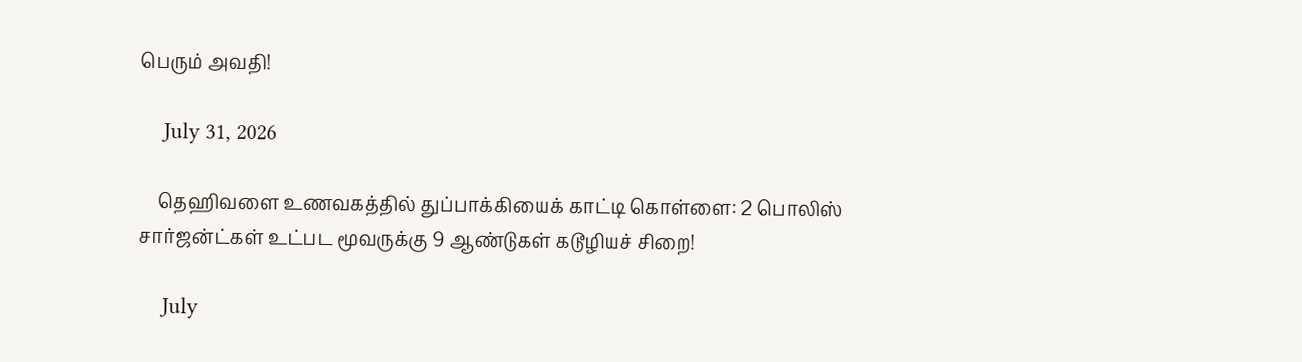பெரும் அவதி!

    July 31, 2026

    தெஹிவளை உணவகத்தில் துப்பாக்கியைக் காட்டி கொள்ளை: 2 பொலிஸ் சார்ஜன்ட்கள் உட்பட மூவருக்கு 9 ஆண்டுகள் கடூழியச் சிறை!

    July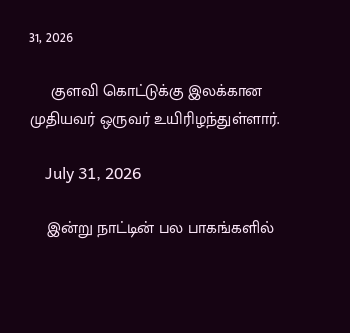31, 2026

     குளவி கொட்டுக்கு இலக்கான முதியவர் ஒருவர் உயிரிழந்துள்ளார்.

    July 31, 2026

    இன்று நாட்டின் பல பாகங்களில்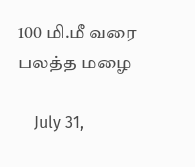100 மி.மீ வரை பலத்த மழை

    July 31,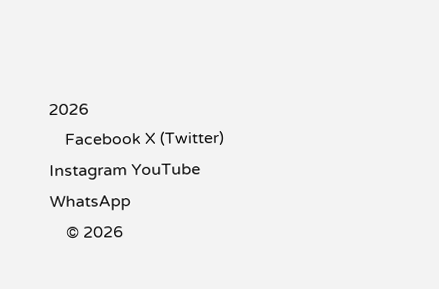2026
    Facebook X (Twitter) Instagram YouTube WhatsApp
    © 2026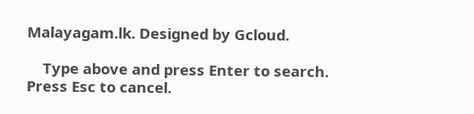Malayagam.lk. Designed by Gcloud.

    Type above and press Enter to search. Press Esc to cancel.